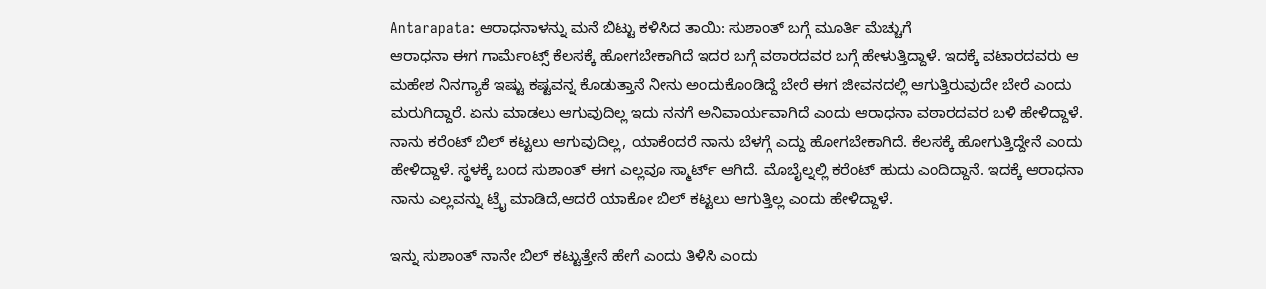Antarapata: ಆರಾಧನಾಳನ್ನು ಮನೆ ಬಿಟ್ಟು ಕಳಿಸಿದ ತಾಯಿ: ಸುಶಾಂತ್ ಬಗ್ಗೆ ಮೂರ್ತಿ ಮೆಚ್ಚುಗೆ
ಆರಾಧನಾ ಈಗ ಗಾರ್ಮೆಂಟ್ಸ್ ಕೆಲಸಕ್ಕೆ ಹೋಗಬೇಕಾಗಿದೆ ಇದರ ಬಗ್ಗೆ ವಠಾರದವರ ಬಗ್ಗೆ ಹೇಳುತ್ತಿದ್ದಾಳೆ. ಇದಕ್ಕೆ ವಟಾರದವರು ಆ ಮಹೇಶ ನಿನಗ್ಯಾಕೆ ಇಷ್ಟು ಕಷ್ಟವನ್ನ ಕೊಡುತ್ತಾನೆ ನೀನು ಅಂದುಕೊಂಡಿದ್ದೆ ಬೇರೆ ಈಗ ಜೀವನದಲ್ಲಿ ಆಗುತ್ತಿರುವುದೇ ಬೇರೆ ಎಂದು ಮರುಗಿದ್ದಾರೆ. ಏನು ಮಾಡಲು ಆಗುವುದಿಲ್ಲ ಇದು ನನಗೆ ಅನಿವಾರ್ಯವಾಗಿದೆ ಎಂದು ಆರಾಧನಾ ವಠಾರದವರ ಬಳಿ ಹೇಳಿದ್ದಾಳೆ.
ನಾನು ಕರೆಂಟ್ ಬಿಲ್ ಕಟ್ಟಲು ಆಗುವುದಿಲ್ಲ, ಯಾಕೆಂದರೆ ನಾನು ಬೆಳಗ್ಗೆ ಎದ್ದು ಹೋಗಬೇಕಾಗಿದೆ. ಕೆಲಸಕ್ಕೆ ಹೋಗುತ್ತಿದ್ದೇನೆ ಎಂದು ಹೇಳಿದ್ದಾಳೆ. ಸ್ಥಳಕ್ಕೆ ಬಂದ ಸುಶಾಂತ್ ಈಗ ಎಲ್ಲವೂ ಸ್ಮಾರ್ಟ್ ಆಗಿದೆ. ಮೊಬೈಲ್ನಲ್ಲಿ ಕರೆಂಟ್ ಹುದು ಎಂದಿದ್ದಾನೆ. ಇದಕ್ಕೆ ಆರಾಧನಾ ನಾನು ಎಲ್ಲವನ್ನು ಟ್ರೈ ಮಾಡಿದೆ,ಆದರೆ ಯಾಕೋ ಬಿಲ್ ಕಟ್ಟಲು ಆಗುತ್ತಿಲ್ಲ ಎಂದು ಹೇಳಿದ್ದಾಳೆ.

ಇನ್ನು ಸುಶಾಂತ್ ನಾನೇ ಬಿಲ್ ಕಟ್ಟುತ್ತೇನೆ ಹೇಗೆ ಎಂದು ತಿಳಿಸಿ ಎಂದು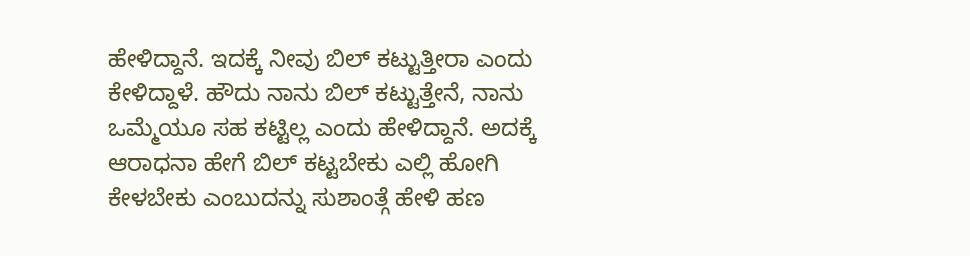ಹೇಳಿದ್ದಾನೆ. ಇದಕ್ಕೆ ನೀವು ಬಿಲ್ ಕಟ್ಟುತ್ತೀರಾ ಎಂದು ಕೇಳಿದ್ದಾಳೆ. ಹೌದು ನಾನು ಬಿಲ್ ಕಟ್ಟುತ್ತೇನೆ, ನಾನು ಒಮ್ಮೆಯೂ ಸಹ ಕಟ್ಟಿಲ್ಲ ಎಂದು ಹೇಳಿದ್ದಾನೆ. ಅದಕ್ಕೆ ಆರಾಧನಾ ಹೇಗೆ ಬಿಲ್ ಕಟ್ಟಬೇಕು ಎಲ್ಲಿ ಹೋಗಿ ಕೇಳಬೇಕು ಎಂಬುದನ್ನು ಸುಶಾಂತ್ಗೆ ಹೇಳಿ ಹಣ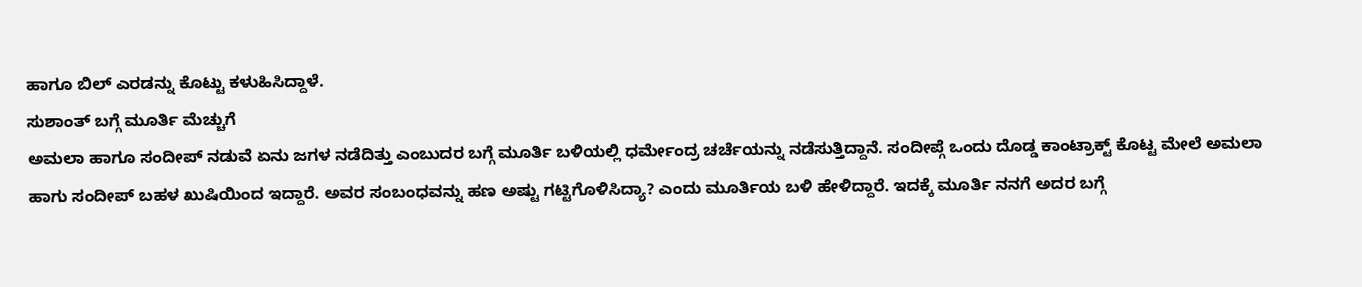ಹಾಗೂ ಬಿಲ್ ಎರಡನ್ನು ಕೊಟ್ಟು ಕಳುಹಿಸಿದ್ದಾಳೆ.
ಸುಶಾಂತ್ ಬಗ್ಗೆ ಮೂರ್ತಿ ಮೆಚ್ಚುಗೆ
ಅಮಲಾ ಹಾಗೂ ಸಂದೀಪ್ ನಡುವೆ ಏನು ಜಗಳ ನಡೆದಿತ್ತು ಎಂಬುದರ ಬಗ್ಗೆ ಮೂರ್ತಿ ಬಳಿಯಲ್ಲಿ ಧರ್ಮೇಂದ್ರ ಚರ್ಚೆಯನ್ನು ನಡೆಸುತ್ತಿದ್ದಾನೆ. ಸಂದೀಪ್ಗೆ ಒಂದು ದೊಡ್ಡ ಕಾಂಟ್ರಾಕ್ಟ್ ಕೊಟ್ಟ ಮೇಲೆ ಅಮಲಾ ಹಾಗು ಸಂದೀಪ್ ಬಹಳ ಖುಷಿಯಿಂದ ಇದ್ದಾರೆ. ಅವರ ಸಂಬಂಧವನ್ನು ಹಣ ಅಷ್ಟು ಗಟ್ಟಿಗೊಳಿಸಿದ್ಯಾ? ಎಂದು ಮೂರ್ತಿಯ ಬಳಿ ಹೇಳಿದ್ದಾರೆ. ಇದಕ್ಕೆ ಮೂರ್ತಿ ನನಗೆ ಅದರ ಬಗ್ಗೆ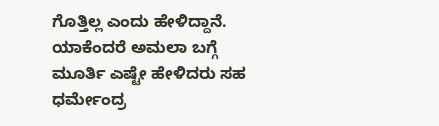ಗೊತ್ತಿಲ್ಲ ಎಂದು ಹೇಳಿದ್ದಾನೆ. ಯಾಕೆಂದರೆ ಅಮಲಾ ಬಗ್ಗೆ ಮೂರ್ತಿ ಎಷ್ಟೇ ಹೇಳಿದರು ಸಹ ಧರ್ಮೇಂದ್ರ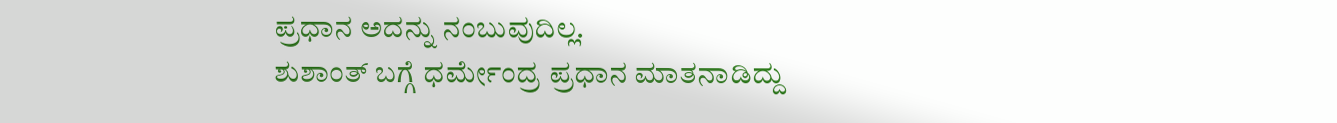ಪ್ರಧಾನ ಅದನ್ನು ನಂಬುವುದಿಲ್ಲ.
ಶುಶಾಂತ್ ಬಗ್ಗೆ ಧರ್ಮೇಂದ್ರ ಪ್ರಧಾನ ಮಾತನಾಡಿದ್ದು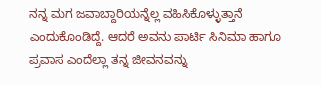ನನ್ನ ಮಗ ಜವಾಬ್ದಾರಿಯನ್ನೆಲ್ಲ ವಹಿಸಿಕೊಳ್ಳುತ್ತಾನೆ ಎಂದುಕೊಂಡಿದ್ದೆ. ಆದರೆ ಅವನು ಪಾರ್ಟಿ ಸಿನಿಮಾ ಹಾಗೂ ಪ್ರವಾಸ ಎಂದೆಲ್ಲಾ ತನ್ನ ಜೀವನವನ್ನು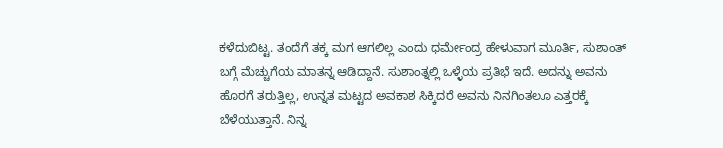ಕಳೆದುಬಿಟ್ಟ. ತಂದೆಗೆ ತಕ್ಕ ಮಗ ಆಗಲಿಲ್ಲ ಎಂದು ಧರ್ಮೇಂದ್ರ ಹೇಳುವಾಗ ಮೂರ್ತಿ, ಸುಶಾಂತ್ ಬಗ್ಗೆ ಮೆಚ್ಚುಗೆಯ ಮಾತನ್ನ ಆಡಿದ್ದಾನೆ. ಸುಶಾಂತ್ನಲ್ಲಿ ಒಳ್ಳೆಯ ಪ್ರತಿಭೆ ಇದೆ. ಅದನ್ನು ಅವನು ಹೊರಗೆ ತರುತ್ತಿಲ್ಲ, ಉನ್ನತ ಮಟ್ಟದ ಅವಕಾಶ ಸಿಕ್ಕಿದರೆ ಅವನು ನಿನಗಿಂತಲೂ ಎತ್ತರಕ್ಕೆ ಬೆಳೆಯುತ್ತಾನೆ. ನಿನ್ನ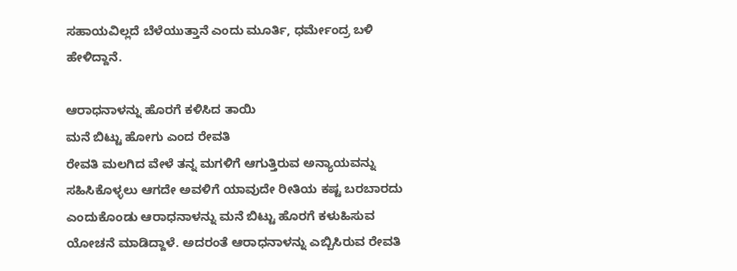ಸಹಾಯವಿಲ್ಲದೆ ಬೆಳೆಯುತ್ತಾನೆ ಎಂದು ಮೂರ್ತಿ, ಧರ್ಮೇಂದ್ರ ಬಳಿ ಹೇಳಿದ್ದಾನೆ.

ಆರಾಧನಾಳನ್ನು ಹೊರಗೆ ಕಳಿಸಿದ ತಾಯಿ
ಮನೆ ಬಿಟ್ಟು ಹೋಗು ಎಂದ ರೇವತಿ
ರೇವತಿ ಮಲಗಿದ ವೇಳೆ ತನ್ನ ಮಗಳಿಗೆ ಆಗುತ್ತಿರುವ ಅನ್ಯಾಯವನ್ನು ಸಹಿಸಿಕೊಳ್ಳಲು ಆಗದೇ ಅವಳಿಗೆ ಯಾವುದೇ ರೀತಿಯ ಕಷ್ಟ ಬರಬಾರದು ಎಂದುಕೊಂಡು ಆರಾಧನಾಳನ್ನು ಮನೆ ಬಿಟ್ಟು ಹೊರಗೆ ಕಳುಹಿಸುವ ಯೋಚನೆ ಮಾಡಿದ್ದಾಳೆ. ಅದರಂತೆ ಆರಾಧನಾಳನ್ನು ಎಬ್ಬಿಸಿರುವ ರೇವತಿ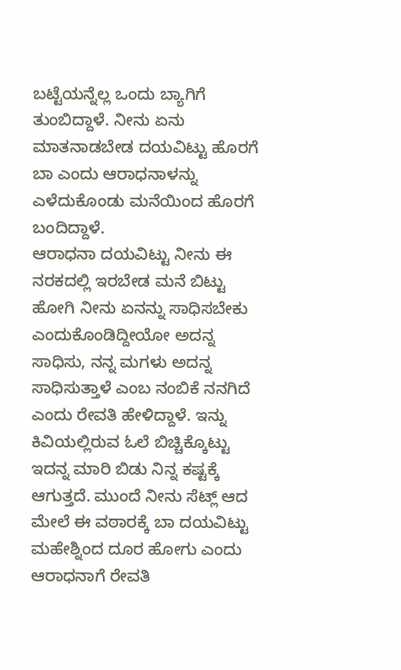ಬಟ್ಟೆಯನ್ನೆಲ್ಲ ಒಂದು ಬ್ಯಾಗಿಗೆ ತುಂಬಿದ್ದಾಳೆ. ನೀನು ಏನು ಮಾತನಾಡಬೇಡ ದಯವಿಟ್ಟು ಹೊರಗೆ ಬಾ ಎಂದು ಆರಾಧನಾಳನ್ನು ಎಳೆದುಕೊಂಡು ಮನೆಯಿಂದ ಹೊರಗೆ ಬಂದಿದ್ದಾಳೆ.
ಆರಾಧನಾ ದಯವಿಟ್ಟು ನೀನು ಈ ನರಕದಲ್ಲಿ ಇರಬೇಡ ಮನೆ ಬಿಟ್ಟು ಹೋಗಿ ನೀನು ಏನನ್ನು ಸಾಧಿಸಬೇಕು ಎಂದುಕೊಂಡಿದ್ದೀಯೋ ಅದನ್ನ ಸಾಧಿಸು, ನನ್ನ ಮಗಳು ಅದನ್ನ ಸಾಧಿಸುತ್ತಾಳೆ ಎಂಬ ನಂಬಿಕೆ ನನಗಿದೆ ಎಂದು ರೇವತಿ ಹೇಳಿದ್ದಾಳೆ. ಇನ್ನು ಕಿವಿಯಲ್ಲಿರುವ ಓಲೆ ಬಿಚ್ಚಿಕ್ಕೊಟ್ಟು ಇದನ್ನ ಮಾರಿ ಬಿಡು ನಿನ್ನ ಕಷ್ಟಕ್ಕೆ ಆಗುತ್ತದೆ. ಮುಂದೆ ನೀನು ಸೆಟ್ಲ್ ಆದ ಮೇಲೆ ಈ ವಠಾರಕ್ಕೆ ಬಾ ದಯವಿಟ್ಟು ಮಹೇಶ್ನಿಂದ ದೂರ ಹೋಗು ಎಂದು ಆರಾಧನಾಗೆ ರೇವತಿ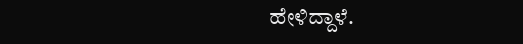ಹೇಳಿದ್ದಾಳೆ.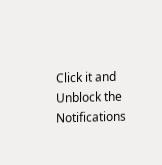Click it and Unblock the Notifications